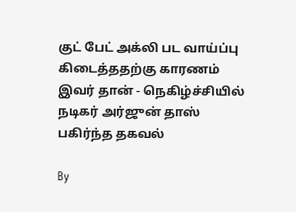குட் பேட் அக்லி பட வாய்ப்பு கிடைத்ததற்கு காரணம் இவர் தான் - நெகிழ்ச்சியில் நடிகர் அர்ஜுன் தாஸ் பகிர்ந்த தகவல்

By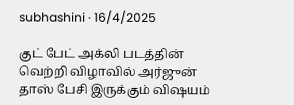subhashini · 16/4/2025

குட் பேட் அக்லி படத்தின் வெற்றி விழாவில் அர்ஜுன் தாஸ் பேசி இருக்கும் விஷயம்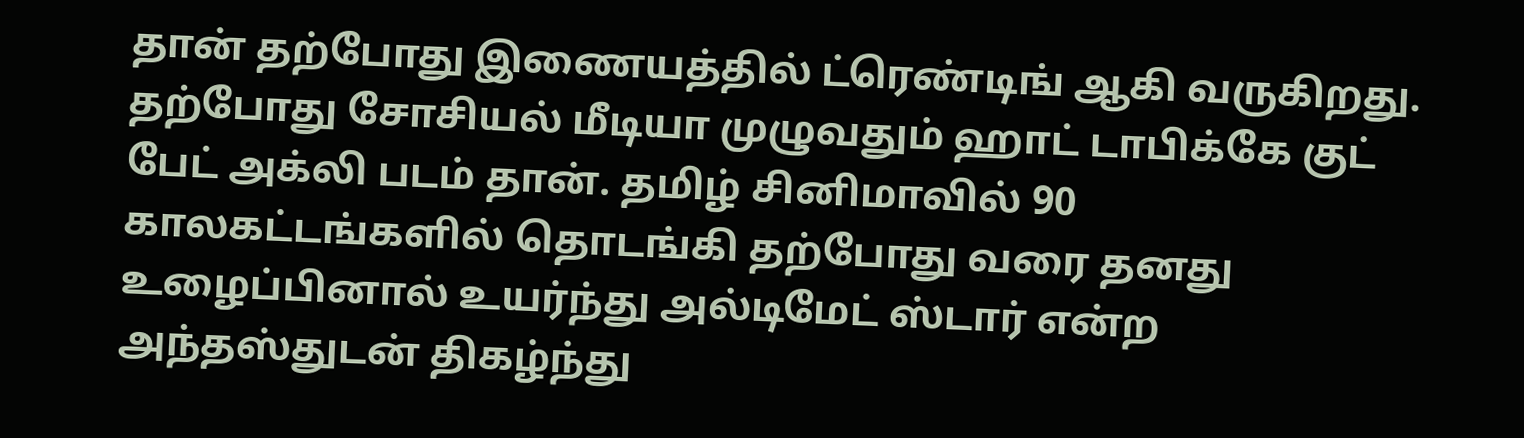தான் தற்போது இணையத்தில் ட்ரெண்டிங் ஆகி வருகிறது. தற்போது சோசியல் மீடியா முழுவதும் ஹாட் டாபிக்கே குட் பேட் அக்லி படம் தான். தமிழ் சினிமாவில் 90 காலகட்டங்களில் தொடங்கி தற்போது வரை தனது உழைப்பினால் உயர்ந்து அல்டிமேட் ஸ்டார் என்ற அந்தஸ்துடன் திகழ்ந்து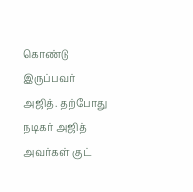கொண்டு இருப்பவர் அஜித். தற்போது நடிகர் அஜித் அவர்கள் குட்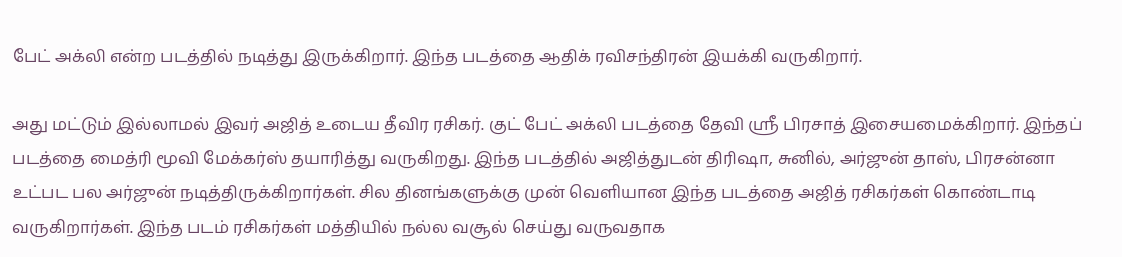பேட் அக்லி என்ற படத்தில் நடித்து இருக்கிறார். இந்த படத்தை ஆதிக் ரவிசந்திரன் இயக்கி வருகிறார்.

அது மட்டும் இல்லாமல் இவர் அஜித் உடைய தீவிர ரசிகர். குட் பேட் அக்லி படத்தை தேவி ஸ்ரீ பிரசாத் இசையமைக்கிறார். இந்தப் படத்தை மைத்ரி மூவி மேக்கர்ஸ் தயாரித்து வருகிறது. இந்த படத்தில் அஜித்துடன் திரிஷா, சுனில், அர்ஜுன் தாஸ், பிரசன்னா உட்பட பல அர்ஜுன் நடித்திருக்கிறார்கள். சில தினங்களுக்கு முன் வெளியான இந்த படத்தை அஜித் ரசிகர்கள் கொண்டாடி வருகிறார்கள். இந்த படம் ரசிகர்கள் மத்தியில் நல்ல வசூல் செய்து வருவதாக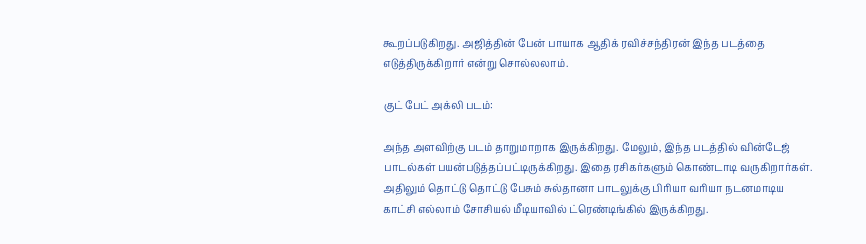கூறப்படுகிறது. அஜித்தின் பேன் பாயாக ஆதிக் ரவிச்சந்திரன் இந்த படத்தை எடுத்திருக்கிறார் என்று சொல்லலாம்.

குட் பேட் அக்லி படம்:

அந்த அளவிற்கு படம் தாறுமாறாக இருக்கிறது. மேலும், இந்த படத்தில் வின்டேஜ் பாடல்கள் பயன்படுத்தப்பட்டிருக்கிறது. இதை ரசிகர்களும் கொண்டாடி வருகிறார்கள். அதிலும் தொட்டு தொட்டு பேசும் சுல்தானா பாடலுக்கு பிரியா வரியா நடனமாடிய காட்சி எல்லாம் சோசியல் மீடியாவில் ட்ரெண்டிங்கில் இருக்கிறது.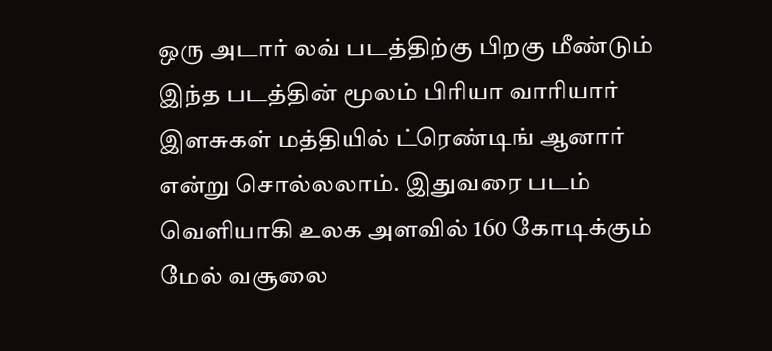ஒரு அடார் லவ் படத்திற்கு பிறகு மீண்டும் இந்த படத்தின் மூலம் பிரியா வாரியார் இளசுகள் மத்தியில் ட்ரெண்டிங் ஆனார் என்று சொல்லலாம். இதுவரை படம் வெளியாகி உலக அளவில் 160 கோடிக்கும் மேல் வசூலை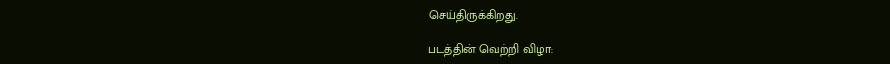செய்திருக்கிறது.

படத்தின் வெற்றி விழா: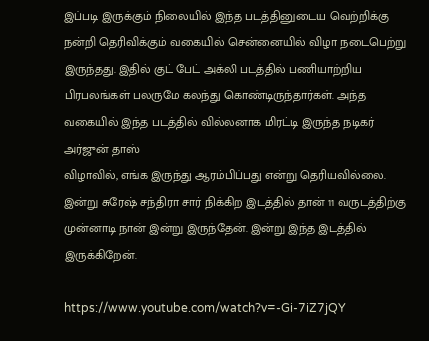இப்படி இருக்கும் நிலையில் இந்த படத்தினுடைய வெற்றிக்கு நன்றி தெரிவிக்கும் வகையில் சென்னையில் விழா நடைபெற்று இருந்தது. இதில் குட் பேட் அக்லி படத்தில் பணியாற்றிய பிரபலங்கள் பலருமே கலந்து கொண்டிருந்தார்கள். அந்த வகையில் இந்த படத்தில் வில்லனாக மிரட்டி இருந்த நடிகர் அர்ஜுன் தாஸ்
விழாவில், எங்க இருந்து ஆரம்பிப்பது என்று தெரியவில்லை. இன்று சுரேஷ் சந்திரா சார் நிக்கிற இடத்தில் தான் 11 வருடத்திற்கு முன்னாடி நான் இன்று இருந்தேன். இன்று இந்த இடத்தில் இருக்கிறேன்.

https://www.youtube.com/watch?v=-Gi-7iZ7jQY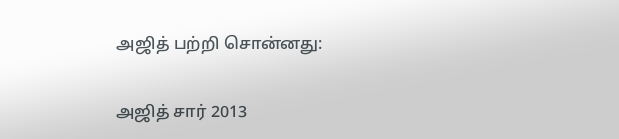அஜித் பற்றி சொன்னது:

அஜித் சார் 2013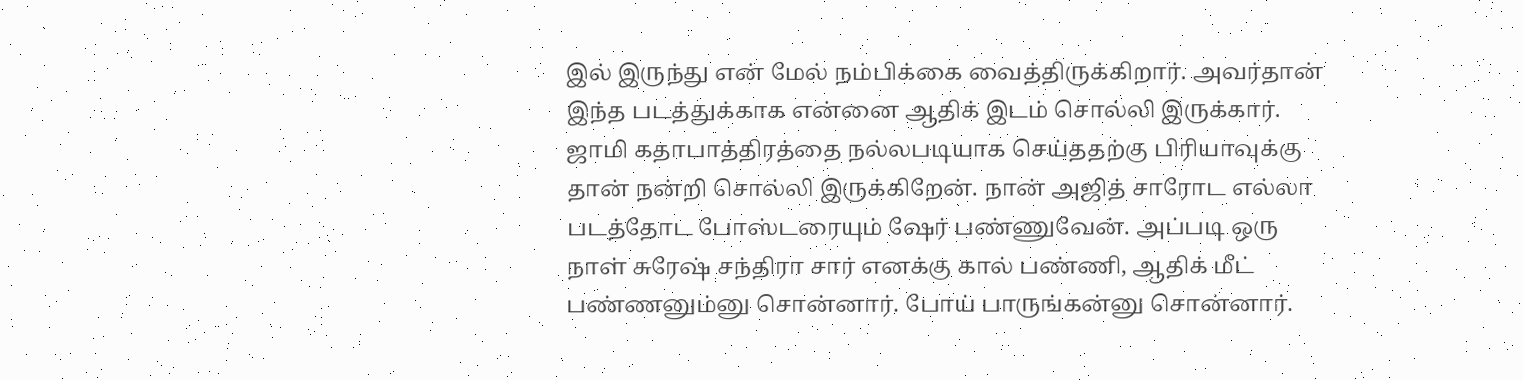இல் இருந்து என் மேல் நம்பிக்கை வைத்திருக்கிறார். அவர்தான் இந்த படத்துக்காக என்னை ஆதிக் இடம் சொல்லி இருக்கார். ஜாமி கதாபாத்திரத்தை நல்லபடியாக செய்ததற்கு பிரியாவுக்கு தான் நன்றி சொல்லி இருக்கிறேன். நான் அஜித் சாரோட எல்லா படத்தோட போஸ்டரையும் ஷேர் பண்ணுவேன். அப்படி ஒரு நாள் சுரேஷ் சந்திரா சார் எனக்கு கால் பண்ணி, ஆதிக் மீட் பண்ணனும்னு சொன்னார். போய் பாருங்கன்னு சொன்னார்.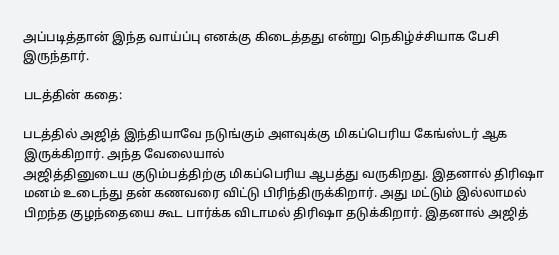அப்படித்தான் இந்த வாய்ப்பு எனக்கு கிடைத்தது என்று நெகிழ்ச்சியாக பேசி இருந்தார்.

படத்தின் கதை:

படத்தில் அஜித் இந்தியாவே நடுங்கும் அளவுக்கு மிகப்பெரிய கேங்ஸ்டர் ஆக இருக்கிறார். அந்த வேலையால்
அஜித்தினுடைய குடும்பத்திற்கு மிகப்பெரிய ஆபத்து வருகிறது. இதனால் திரிஷா மனம் உடைந்து தன் கணவரை விட்டு பிரிந்திருக்கிறார். அது மட்டும் இல்லாமல் பிறந்த குழந்தையை கூட பார்க்க விடாமல் திரிஷா தடுக்கிறார். இதனால் அஜித்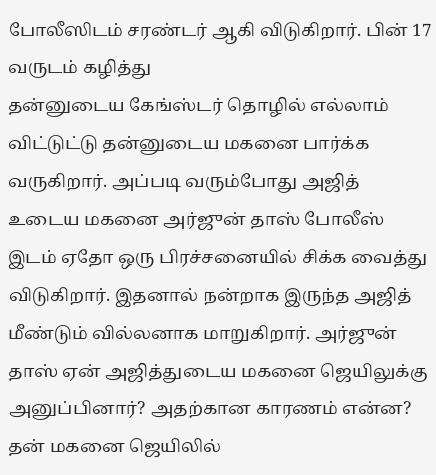போலீஸிடம் சரண்டர் ஆகி விடுகிறார். பின் 17 வருடம் கழித்து
தன்னுடைய கேங்ஸ்டர் தொழில் எல்லாம் விட்டுட்டு தன்னுடைய மகனை பார்க்க வருகிறார். அப்படி வரும்போது அஜித் உடைய மகனை அர்ஜுன் தாஸ் போலீஸ் இடம் ஏதோ ஒரு பிரச்சனையில் சிக்க வைத்து விடுகிறார். இதனால் நன்றாக இருந்த அஜித் மீண்டும் வில்லனாக மாறுகிறார். அர்ஜுன் தாஸ் ஏன் அஜித்துடைய மகனை ஜெயிலுக்கு அனுப்பினார்? அதற்கான காரணம் என்ன? தன் மகனை ஜெயிலில்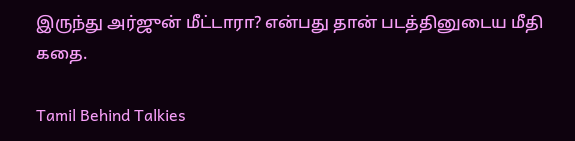இருந்து அர்ஜுன் மீட்டாரா? என்பது தான் படத்தினுடைய மீதி கதை.

Tamil Behind Talkies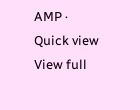AMP · Quick view
View full